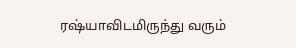ரஷ்யாவிடமிருந்து வரும்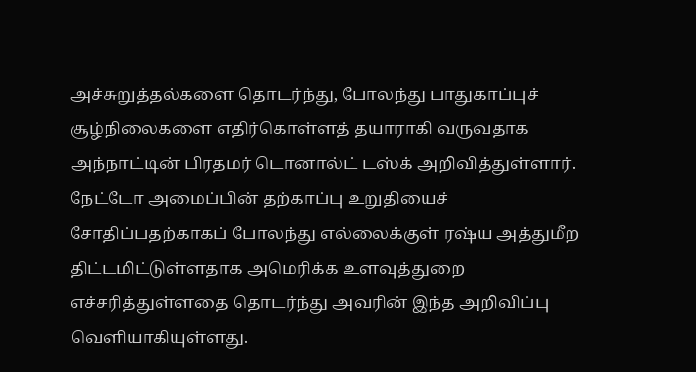அச்சுறுத்தல்களை தொடர்ந்து, போலந்து பாதுகாப்புச் சூழ்நிலைகளை எதிர்கொள்ளத் தயாராகி வருவதாக அந்நாட்டின் பிரதமர் டொனால்ட் டஸ்க் அறிவித்துள்ளார்.
நேட்டோ அமைப்பின் தற்காப்பு உறுதியைச் சோதிப்பதற்காகப் போலந்து எல்லைக்குள் ரஷ்ய அத்துமீற திட்டமிட்டுள்ளதாக அமெரிக்க உளவுத்துறை எச்சரித்துள்ளதை தொடர்ந்து அவரின் இந்த அறிவிப்பு வெளியாகியுள்ளது.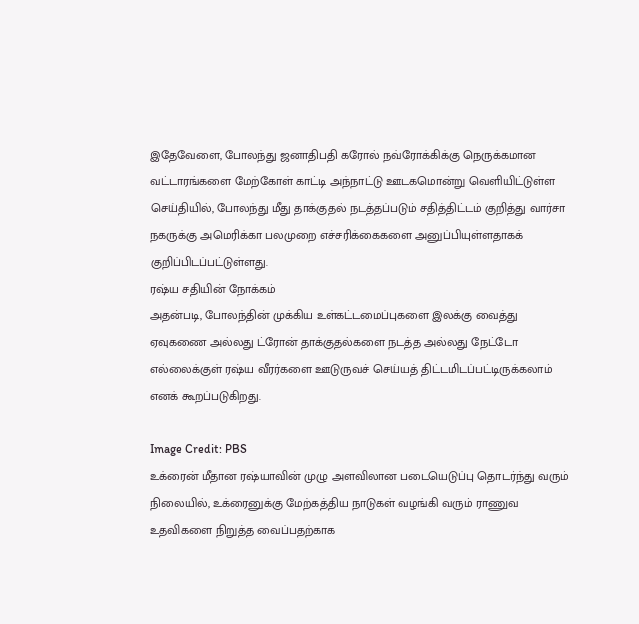இதேவேளை, போலந்து ஜனாதிபதி கரோல் நவ்ரோக்கிக்கு நெருக்கமான வட்டாரங்களை மேற்கோள் காட்டி அந்நாட்டு ஊடகமொன்று வெளியிட்டுள்ள செய்தியில், போலந்து மீது தாக்குதல் நடத்தப்படும் சதித்திட்டம் குறித்து வார்சா நகருக்கு அமெரிக்கா பலமுறை எச்சரிக்கைகளை அனுப்பியுள்ளதாகக் குறிப்பிடப்பட்டுள்ளது.
ரஷ்ய சதியின் நோக்கம்
அதன்படி, போலந்தின் முக்கிய உள்கட்டமைப்புகளை இலக்கு வைத்து ஏவுகணை அல்லது ட்ரோன் தாக்குதல்களை நடத்த அல்லது நேட்டோ எல்லைக்குள் ரஷ்ய வீரர்களை ஊடுருவச் செய்யத் திட்டமிடப்பட்டிருக்கலாம் எனக் கூறப்படுகிறது.

Image Credit: PBS
உக்ரைன் மீதான ரஷ்யாவின் முழு அளவிலான படையெடுப்பு தொடர்ந்து வரும் நிலையில், உக்ரைனுக்கு மேற்கத்திய நாடுகள் வழங்கி வரும் ராணுவ உதவிகளை நிறுத்த வைப்பதற்காக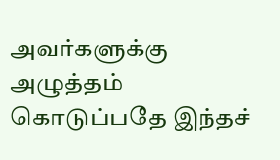அவர்களுக்கு அழுத்தம் கொடுப்பதே இந்தச்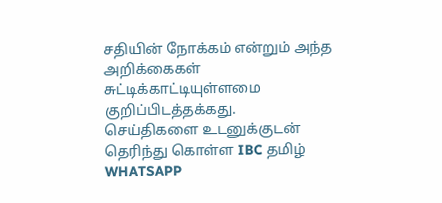சதியின் நோக்கம் என்றும் அந்த அறிக்கைகள் சுட்டிக்காட்டியுள்ளமை குறிப்பிடத்தக்கது.
செய்திகளை உடனுக்குடன் தெரிந்து கொள்ள IBC தமிழ் WHATSAPP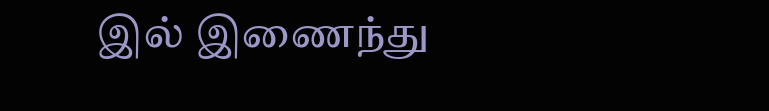இல் இணைந்து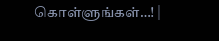கொள்ளுங்கள்…! |